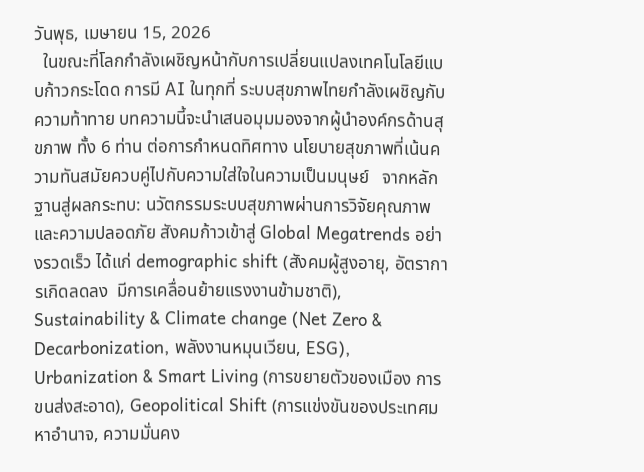วันพุธ, เมษายน 15, 2026
  ในขณะที่โลกกำลังเผชิญหน้ากับการเปลี่ยนแปลงเทคโนโลยีแบบก้าวกระโดด การมี AI ในทุกที่ ระบบสุขภาพไทยกำลังเผชิญกับความท้าทาย บทความนี้จะนำเสนอมุมมองจากผู้นำองค์กรด้านสุขภาพ ทั้ง 6 ท่าน ต่อการกำหนดทิศทาง นโยบายสุขภาพที่เน้นความทันสมัยควบคู่ไปกับความใส่ใจในความเป็นมนุษย์   จากหลักฐานสู่ผลกระทบ: นวัตกรรมระบบสุขภาพผ่านการวิจัยคุณภาพและความปลอดภัย สังคมก้าวเข้าสู่ Global Megatrends อย่างรวดเร็ว ได้แก่ demographic shift (สังคมผู้สูงอายุ, อัตราการเกิดลดลง  มีการเคลื่อนย้ายแรงงานข้ามชาติ), Sustainability & Climate change (Net Zero & Decarbonization, พลังงานหมุนเวียน, ESG), Urbanization & Smart Living (การขยายตัวของเมือง การขนส่งสะอาด), Geopolitical Shift (การแข่งขันของประเทศมหาอำนาจ, ความมั่นคง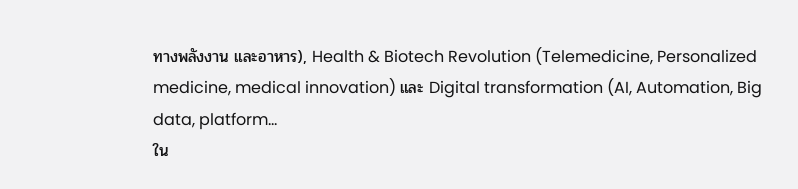ทางพลังงาน และอาหาร), Health & Biotech Revolution (Telemedicine, Personalized medicine, medical innovation) และ Digital transformation (AI, Automation, Big data, platform...
ใน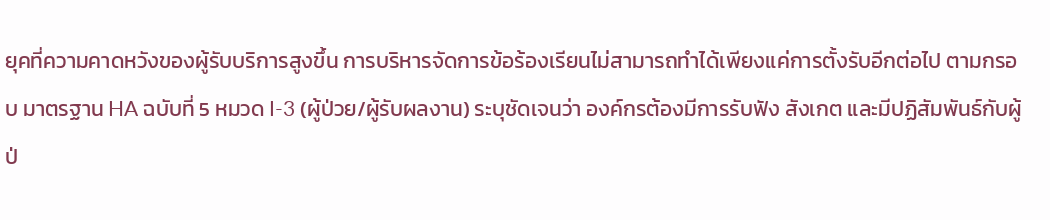ยุคที่ความคาดหวังของผู้รับบริการสูงขึ้น การบริหารจัดการข้อร้องเรียนไม่สามารถทำได้เพียงแค่การตั้งรับอีกต่อไป ตามกรอบ มาตรฐาน HA ฉบับที่ 5 หมวด I-3 (ผู้ป่วย/ผู้รับผลงาน) ระบุชัดเจนว่า องค์กรต้องมีการรับฟัง สังเกต และมีปฏิสัมพันธ์กับผู้ป่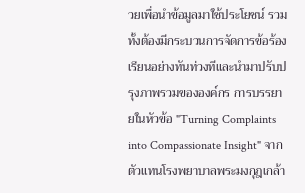วยเพื่อนำข้อมูลมาใช้ประโยชน์ รวมทั้งต้องมีกระบวนการจัดการข้อร้องเรียนอย่างทันท่วงทีและนำมาปรับปรุงภาพรวมขององค์กร การบรรยายในหัวข้อ "Turning Complaints into Compassionate Insight" จากตัวแทนโรงพยาบาลพระมงกุฎเกล้า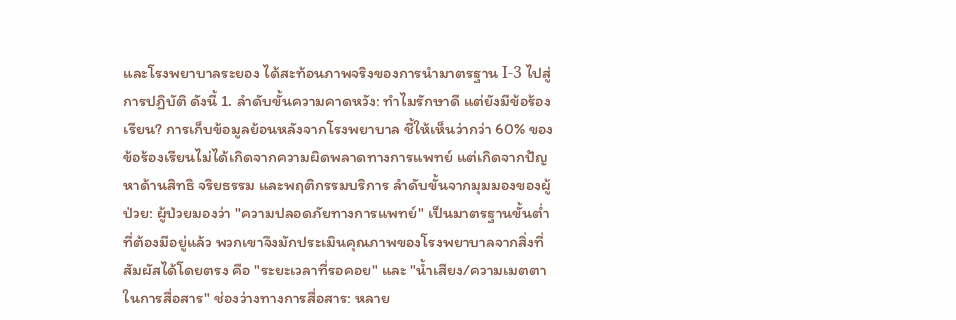และโรงพยาบาลระยอง ได้สะท้อนภาพจริงของการนำมาตรฐาน I-3 ไปสู่การปฏิบัติ ดังนี้ 1. ลำดับขั้นความคาดหวัง: ทำไมรักษาดี แต่ยังมีข้อร้องเรียน? การเก็บข้อมูลย้อนหลังจากโรงพยาบาล ชี้ให้เห็นว่ากว่า 60% ของข้อร้องเรียนไม่ได้เกิดจากความผิดพลาดทางการแพทย์ แต่เกิดจากปัญหาด้านสิทธิ จริยธรรม และพฤติกรรมบริการ ลำดับขั้นจากมุมมองของผู้ป่วย: ผู้ป่วยมองว่า "ความปลอดภัยทางการแพทย์" เป็นมาตรฐานขั้นต่ำที่ต้องมีอยู่แล้ว พวกเขาจึงมักประเมินคุณภาพของโรงพยาบาลจากสิ่งที่สัมผัสได้โดยตรง คือ "ระยะเวลาที่รอคอย" และ "น้ำเสียง/ความเมตตาในการสื่อสาร" ช่องว่างทางการสื่อสาร: หลาย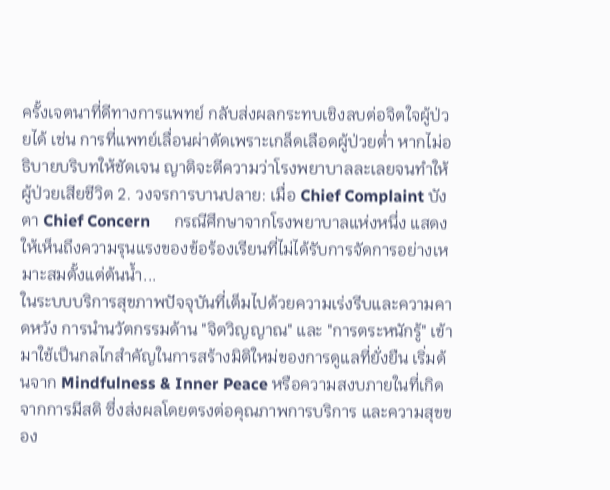ครั้งเจตนาที่ดีทางการแพทย์ กลับส่งผลกระทบเชิงลบต่อจิตใจผู้ป่วยได้ เช่น การที่แพทย์เลื่อนผ่าตัดเพราะเกล็ดเลือดผู้ป่วยต่ำ หากไม่อธิบายบริบทให้ชัดเจน ญาติจะตีความว่าโรงพยาบาลละเลยจนทำให้ผู้ป่วยเสียชีวิต 2. วงจรการบานปลาย: เมื่อ Chief Complaint บังตา Chief Concern      กรณีศึกษาจากโรงพยาบาลแห่งหนึ่ง แสดงให้เห็นถึงความรุนแรงของข้อร้องเรียนที่ไม่ได้รับการจัดการอย่างเหมาะสมตั้งแต่ต้นน้ำ...
ในระบบบริการสุขภาพปัจจุบันที่เต็มไปด้วยความเร่งรีบและความคาดหวัง การนำนวัตกรรมด้าน "จิตวิญญาณ" และ "การตระหนักรู้" เข้ามาใช้เป็นกลไกสำคัญในการสร้างมิติใหม่ของการดูแลที่ยั่งยืน เริ่มต้นจาก Mindfulness & Inner Peace หรือความสงบภายในที่เกิดจากการมีสติ ซึ่งส่งผลโดยตรงต่อคุณภาพการบริการ และความสุขของ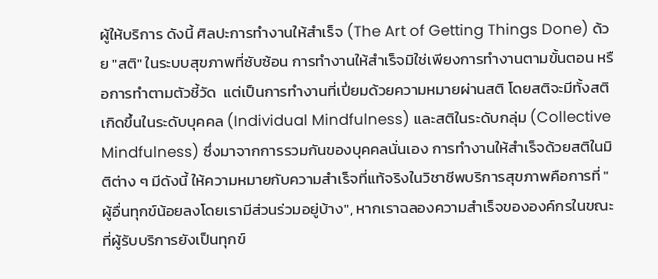ผู้ให้บริการ ดังนี้ ศิลปะการทำงานให้สำเร็จ (The Art of Getting Things Done) ด้วย "สติ" ในระบบสุขภาพที่ซับซ้อน การทำงานให้สำเร็จมิใช่เพียงการทำงานตามขั้นตอน หรือการทำตามตัวชี้วัด  แต่เป็นการทำงานที่เปี่ยมด้วยความหมายผ่านสติ โดยสติจะมีทั้งสติเกิดขึ้นในระดับบุคคล (Individual Mindfulness) และสติในระดับกลุ่ม (Collective Mindfulness) ซึ่งมาจากการรวมกันของบุคคลนั่นเอง การทำงานให้สำเร็จด้วยสติในมิติต่าง ๆ มีดังนี้ ให้ความหมายกับความสำเร็จที่แท้จริงในวิชาชีพบริการสุขภาพคือการที่ "ผู้อื่นทุกข์น้อยลงโดยเรามีส่วนร่วมอยู่บ้าง", หากเราฉลองความสำเร็จขององค์กรในขณะที่ผู้รับบริการยังเป็นทุกข์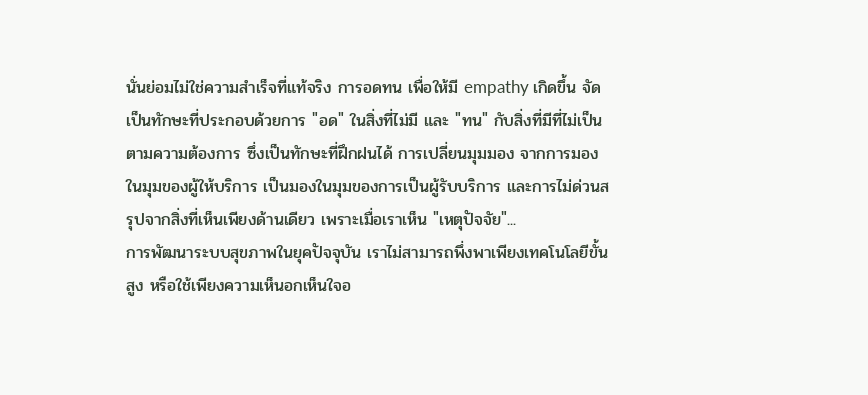นั่นย่อมไม่ใช่ความสำเร็จที่แท้จริง การอดทน เพื่อให้มี empathy เกิดขึ้น จัดเป็นทักษะที่ประกอบด้วยการ "อด" ในสิ่งที่ไม่มี และ "ทน" กับสิ่งที่มีที่ไม่เป็นตามความต้องการ ซึ่งเป็นทักษะที่ฝึกฝนได้ การเปลี่ยนมุมมอง จากการมองในมุมของผู้ให้บริการ เป็นมองในมุมของการเป็นผู้รับบริการ และการไม่ด่วนสรุปจากสิ่งที่เห็นเพียงด้านเดียว เพราะเมื่อเราเห็น "เหตุปัจจัย"...
การพัฒนาระบบสุขภาพในยุคปัจจุบัน เราไม่สามารถพึ่งพาเพียงเทคโนโลยีขั้นสูง หรือใช้เพียงความเห็นอกเห็นใจอ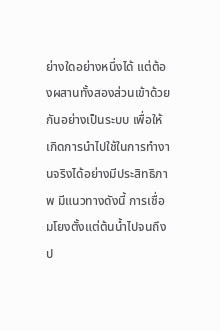ย่างใดอย่างหนึ่งได้ แต่ต้องผสานทั้งสองส่วนเข้าด้วยกันอย่างเป็นระบบ เพื่อให้เกิดการนำไปใช้ในการทำงานจริงได้อย่างมีประสิทธิภาพ มีแนวทางดังนี้ การเชื่อมโยงตั้งแต่ต้นน้ำไปจนถึงป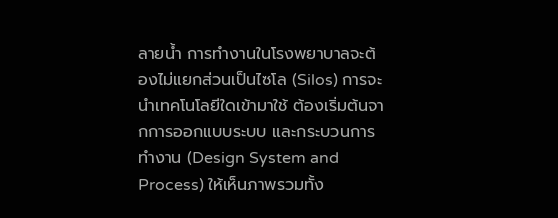ลายน้ำ การทำงานในโรงพยาบาลจะต้องไม่แยกส่วนเป็นไซโล (Silos) การจะนำเทคโนโลยีใดเข้ามาใช้ ต้องเริ่มต้นจากการออกแบบระบบ และกระบวนการทำงาน (Design System and Process) ให้เห็นภาพรวมทั้ง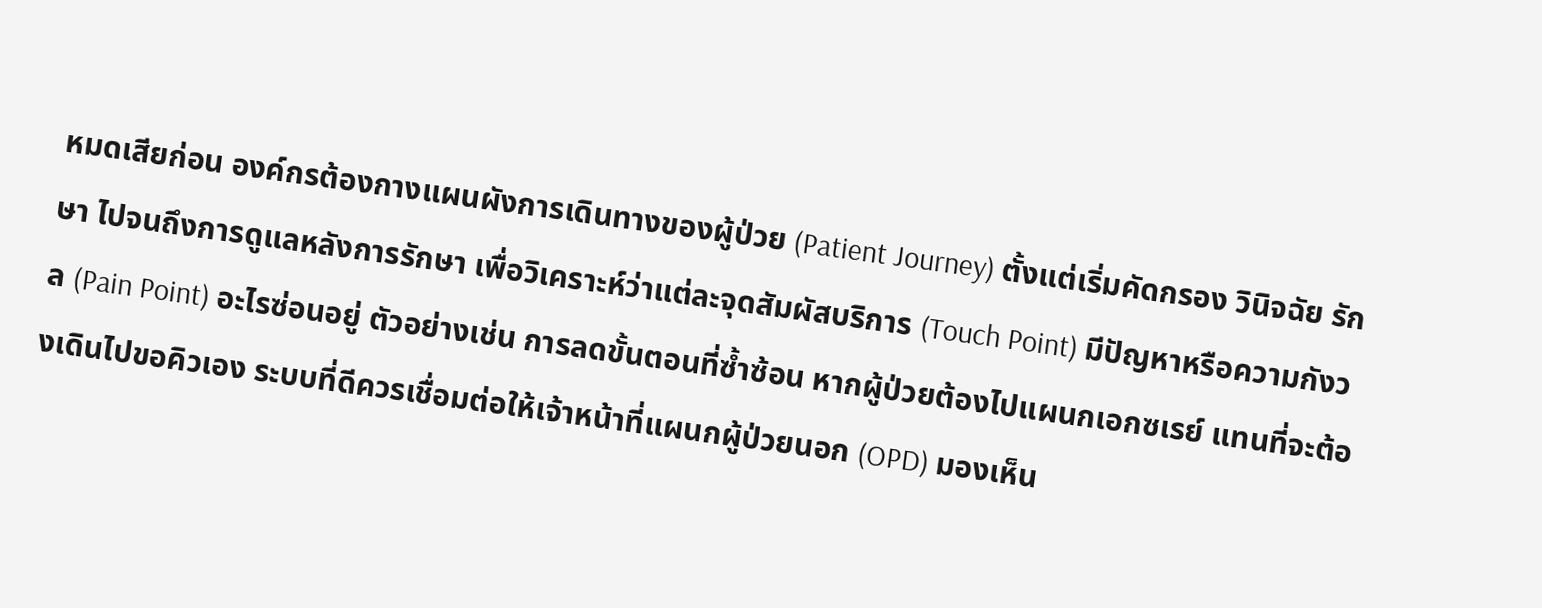หมดเสียก่อน องค์กรต้องกางแผนผังการเดินทางของผู้ป่วย (Patient Journey) ตั้งแต่เริ่มคัดกรอง วินิจฉัย รักษา ไปจนถึงการดูแลหลังการรักษา เพื่อวิเคราะห์ว่าแต่ละจุดสัมผัสบริการ (Touch Point) มีปัญหาหรือความกังวล (Pain Point) อะไรซ่อนอยู่ ตัวอย่างเช่น การลดขั้นตอนที่ซ้ำซ้อน หากผู้ป่วยต้องไปแผนกเอกซเรย์ แทนที่จะต้องเดินไปขอคิวเอง ระบบที่ดีควรเชื่อมต่อให้เจ้าหน้าที่แผนกผู้ป่วยนอก (OPD) มองเห็น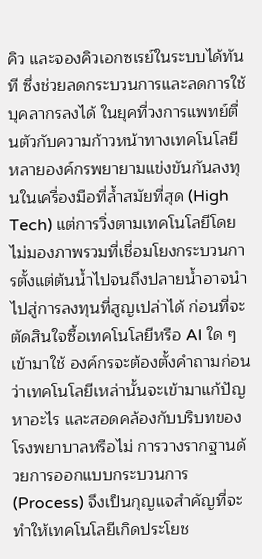คิว และจองคิวเอกซเรย์ในระบบได้ทันที ซึ่งช่วยลดกระบวนการและลดการใช้บุคลากรลงได้ ในยุคที่วงการแพทย์ตื่นตัวกับความก้าวหน้าทางเทคโนโลยี หลายองค์กรพยายามแข่งขันกันลงทุนในเครื่องมือที่ล้ำสมัยที่สุด (High Tech) แต่การวิ่งตามเทคโนโลยีโดยไม่มองภาพรวมที่เชื่อมโยงกระบวนการตั้งแต่ต้นน้ำไปจนถึงปลายน้ำอาจนำไปสู่การลงทุนที่สูญเปล่าได้ ก่อนที่จะตัดสินใจซื้อเทคโนโลยีหรือ AI ใด ๆ เข้ามาใช้ องค์กรจะต้องตั้งคำถามก่อนว่าเทคโนโลยีเหล่านั้นจะเข้ามาแก้ปัญหาอะไร และสอดคล้องกับบริบทของโรงพยาบาลหรือไม่ การวางรากฐานด้วยการออกแบบกระบวนการ (Process) จึงเป็นกุญแจสำคัญที่จะทำให้เทคโนโลยีเกิดประโยช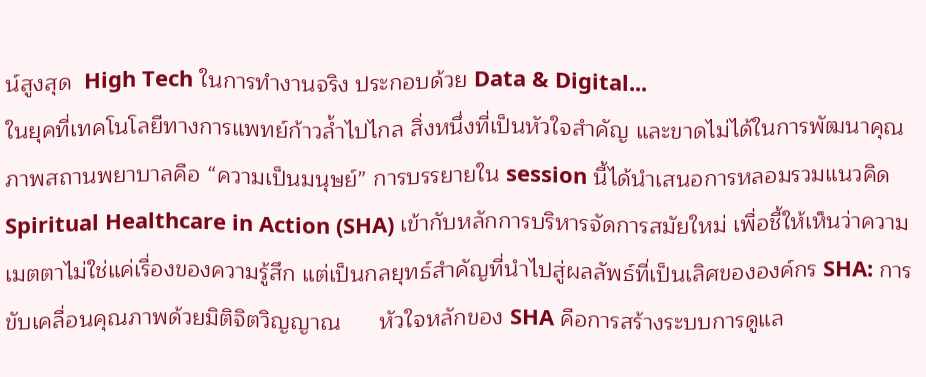น์สูงสุด  High Tech ในการทำงานจริง ประกอบด้วย Data & Digital...
ในยุคที่เทคโนโลยีทางการแพทย์ก้าวล้ำไปไกล สิ่งหนึ่งที่เป็นหัวใจสำคัญ และขาดไม่ได้ในการพัฒนาคุณภาพสถานพยาบาลคือ “ความเป็นมนุษย์” การบรรยายใน session นี้ได้นำเสนอการหลอมรวมแนวคิด Spiritual Healthcare in Action (SHA) เข้ากับหลักการบริหารจัดการสมัยใหม่ เพื่อชี้ให้เห็นว่าความเมตตาไม่ใช่แค่เรื่องของความรู้สึก แต่เป็นกลยุทธ์สำคัญที่นำไปสู่ผลลัพธ์ที่เป็นเลิศขององค์กร SHA: การขับเคลื่อนคุณภาพด้วยมิติจิตวิญญาณ      หัวใจหลักของ SHA คือการสร้างระบบการดูแล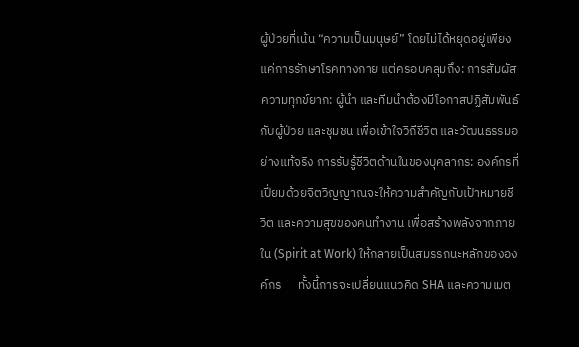ผู้ป่วยที่เน้น “ความเป็นมนุษย์” โดยไม่ได้หยุดอยู่เพียงแค่การรักษาโรคทางกาย แต่ครอบคลุมถึง: การสัมผัสความทุกข์ยาก: ผู้นำ และทีมนำต้องมีโอกาสปฏิสัมพันธ์กับผู้ป่วย และชุมชน เพื่อเข้าใจวิถีชีวิต และวัฒนธรรมอย่างแท้จริง การรับรู้ชีวิตด้านในของบุคลากร: องค์กรที่เปี่ยมด้วยจิตวิญญาณจะให้ความสำคัญกับเป้าหมายชีวิต และความสุขของคนทำงาน เพื่อสร้างพลังจากภายใน (Spirit at Work) ให้กลายเป็นสมรรถนะหลักขององค์กร      ทั้งนี้การจะเปลี่ยนแนวคิด SHA และความเมต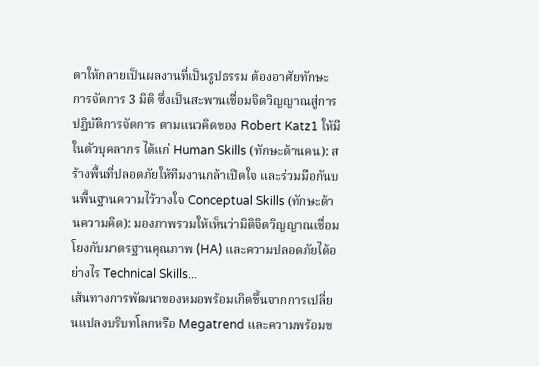ตาให้กลายเป็นผลงานที่เป็นรูปธรรม ต้องอาศัยทักษะการจัดการ 3 มิติ ซึ่งเป็นสะพานเชื่อมจิตวิญญาณสู่การปฏิบัติการจัดการ ตามแนวคิดของ Robert Katz1 ให้มีในตัวบุคลากร ได้แก่ Human Skills (ทักษะด้านคน): สร้างพื้นที่ปลอดภัยให้ทีมงานกล้าเปิดใจ และร่วมมือกันบนพื้นฐานความไว้วางใจ Conceptual Skills (ทักษะด้านความคิด): มองภาพรวมให้เห็นว่ามิติจิตวิญญาณเชื่อมโยงกับมาตรฐานคุณภาพ (HA) และความปลอดภัยได้อย่างไร Technical Skills...
เส้นทางการพัฒนาของหมอพร้อมเกิดขึ้นจากการเปลี่ยนแปลงบริบทโลกหรือ Megatrend และความพร้อมข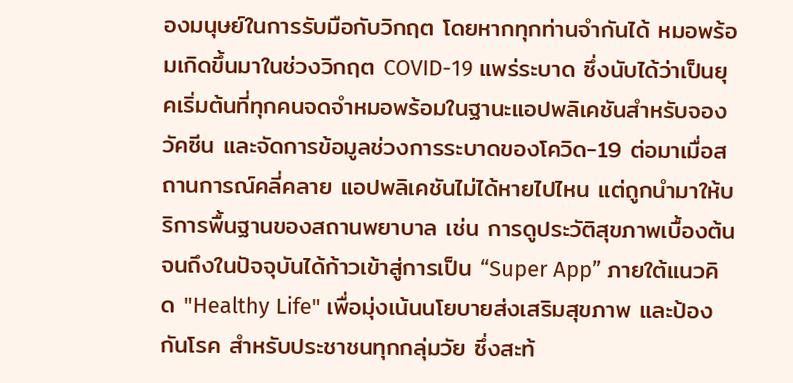องมนุษย์ในการรับมือกับวิกฤต โดยหากทุกท่านจำกันได้ หมอพร้อมเกิดขึ้นมาในช่วงวิกฤต COVID-19 แพร่ระบาด ซึ่งนับได้ว่าเป็นยุคเริ่มต้นที่ทุกคนจดจำหมอพร้อมในฐานะแอปพลิเคชันสำหรับจองวัคซีน และจัดการข้อมูลช่วงการระบาดของโควิด-19 ต่อมาเมื่อสถานการณ์คลี่คลาย แอปพลิเคชันไม่ได้หายไปไหน แต่ถูกนำมาให้บริการพื้นฐานของสถานพยาบาล เช่น การดูประวัติสุขภาพเบื้องต้น จนถึงในปัจจุบันได้ก้าวเข้าสู่การเป็น “Super App” ภายใต้แนวคิด "Healthy Life" เพื่อมุ่งเน้นนโยบายส่งเสริมสุขภาพ และป้องกันโรค สำหรับประชาชนทุกกลุ่มวัย ซึ่งสะท้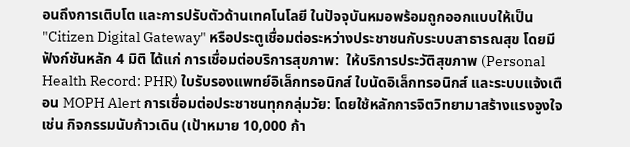อนถึงการเติบโต และการปรับตัวด้านเทคโนโลยี ในปัจจุบันหมอพร้อมถูกออกแบบให้เป็น "Citizen Digital Gateway" หรือประตูเชื่อมต่อระหว่างประชาชนกับระบบสาธารณสุข โดยมีฟังก์ชันหลัก 4 มิติ ได้แก่ การเชื่อมต่อบริการสุขภาพ:  ให้บริการประวัติสุขภาพ (Personal Health Record: PHR) ใบรับรองแพทย์อิเล็กทรอนิกส์ ใบนัดอิเล็กทรอนิกส์ และระบบแจ้งเตือน MOPH Alert การเชื่อมต่อประชาชนทุกกลุ่มวัย: โดยใช้หลักการจิตวิทยามาสร้างแรงจูงใจ เช่น กิจกรรมนับก้าวเดิน (เป้าหมาย 10,000 ก้า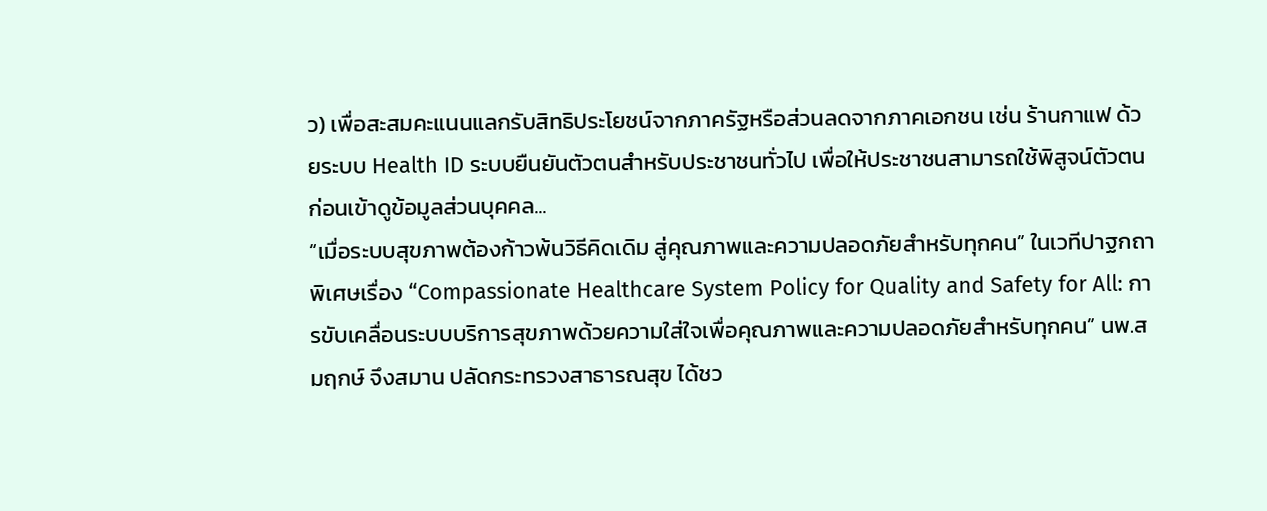ว) เพื่อสะสมคะแนนแลกรับสิทธิประโยชน์จากภาครัฐหรือส่วนลดจากภาคเอกชน เช่น ร้านกาแฟ ด้วยระบบ Health ID ระบบยืนยันตัวตนสำหรับประชาชนทั่วไป เพื่อให้ประชาชนสามารถใช้พิสูจน์ตัวตนก่อนเข้าดูข้อมูลส่วนบุคคล...
“เมื่อระบบสุขภาพต้องก้าวพ้นวิธีคิดเดิม สู่คุณภาพและความปลอดภัยสำหรับทุกคน” ในเวทีปาฐกถาพิเศษเรื่อง “Compassionate Healthcare System Policy for Quality and Safety for All: การขับเคลื่อนระบบบริการสุขภาพด้วยความใส่ใจเพื่อคุณภาพและความปลอดภัยสำหรับทุกคน” นพ.สมฤกษ์ จึงสมาน ปลัดกระทรวงสาธารณสุข ได้ชว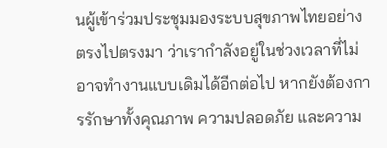นผู้เข้าร่วมประชุมมองระบบสุขภาพไทยอย่างตรงไปตรงมา ว่าเรากำลังอยู่ในช่วงเวลาที่ไม่อาจทำงานแบบเดิมได้อีกต่อไป หากยังต้องการรักษาทั้งคุณภาพ ความปลอดภัย และความ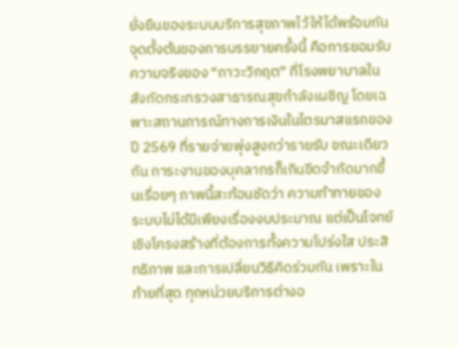ยั่งยืนของระบบบริการสุขภาพไว้ให้ได้พร้อมกัน จุดตั้งต้นของการบรรยายครั้งนี้ คือการยอมรับความจริงของ “ภาวะวิกฤต” ที่โรงพยาบาลในสังกัดกระทรวงสาธารณสุขกำลังเผชิญ โดยเฉพาะสถานการณ์ทางการเงินในไตรมาสแรกของปี 2569 ที่รายจ่ายพุ่งสูงกว่ารายรับ ขณะเดียวกัน ภาระงานของบุคลากรก็เกินขีดจำกัดมากขึ้นเรื่อยๆ ภาพนี้สะท้อนชัดว่า ความท้าทายของระบบไม่ได้มีเพียงเรื่องงบประมาณ แต่เป็นโจทย์เชิงโครงสร้างที่ต้องการทั้งความโปร่งใส ประสิทธิภาพ และการเปลี่ยนวิธีคิดร่วมกัน เพราะในท้ายที่สุด ทุกหน่วยบริการต่างอ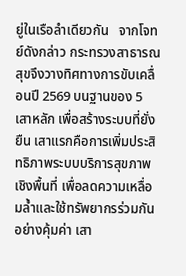ยู่ในเรือลำเดียวกัน   จากโจทย์ดังกล่าว กระทรวงสาธารณสุขจึงวางทิศทางการขับเคลื่อนปี 2569 บนฐานของ 5 เสาหลัก เพื่อสร้างระบบที่ยั่งยืน เสาแรกคือการเพิ่มประสิทธิภาพระบบบริการสุขภาพเชิงพื้นที่ เพื่อลดความเหลื่อมล้ำและใช้ทรัพยากรร่วมกันอย่างคุ้มค่า เสา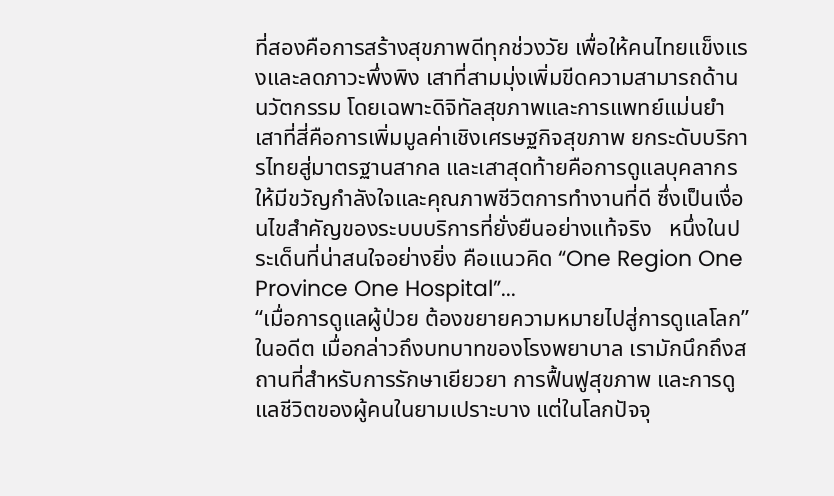ที่สองคือการสร้างสุขภาพดีทุกช่วงวัย เพื่อให้คนไทยแข็งแรงและลดภาวะพึ่งพิง เสาที่สามมุ่งเพิ่มขีดความสามารถด้านนวัตกรรม โดยเฉพาะดิจิทัลสุขภาพและการแพทย์แม่นยำ เสาที่สี่คือการเพิ่มมูลค่าเชิงเศรษฐกิจสุขภาพ ยกระดับบริการไทยสู่มาตรฐานสากล และเสาสุดท้ายคือการดูแลบุคลากรให้มีขวัญกำลังใจและคุณภาพชีวิตการทำงานที่ดี ซึ่งเป็นเงื่อนไขสำคัญของระบบบริการที่ยั่งยืนอย่างแท้จริง   หนึ่งในประเด็นที่น่าสนใจอย่างยิ่ง คือแนวคิด “One Region One Province One Hospital”...
“เมื่อการดูแลผู้ป่วย ต้องขยายความหมายไปสู่การดูแลโลก” ในอดีต เมื่อกล่าวถึงบทบาทของโรงพยาบาล เรามักนึกถึงสถานที่สำหรับการรักษาเยียวยา การฟื้นฟูสุขภาพ และการดูแลชีวิตของผู้คนในยามเปราะบาง แต่ในโลกปัจจุ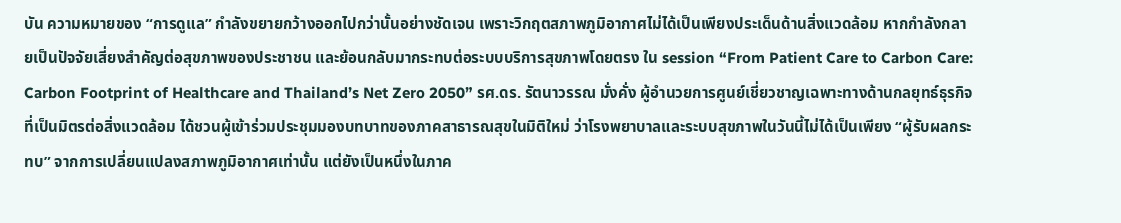บัน ความหมายของ “การดูแล” กำลังขยายกว้างออกไปกว่านั้นอย่างชัดเจน เพราะวิกฤตสภาพภูมิอากาศไม่ได้เป็นเพียงประเด็นด้านสิ่งแวดล้อม หากกำลังกลายเป็นปัจจัยเสี่ยงสำคัญต่อสุขภาพของประชาชน และย้อนกลับมากระทบต่อระบบบริการสุขภาพโดยตรง ใน session “From Patient Care to Carbon Care: Carbon Footprint of Healthcare and Thailand’s Net Zero 2050” รศ.ดร. รัตนาวรรณ มั่งคั่ง ผู้อำนวยการศูนย์เชี่ยวชาญเฉพาะทางด้านกลยุทธ์ธุรกิจที่เป็นมิตรต่อสิ่งแวดล้อม ได้ชวนผู้เข้าร่วมประชุมมองบทบาทของภาคสาธารณสุขในมิติใหม่ ว่าโรงพยาบาลและระบบสุขภาพในวันนี้ไม่ได้เป็นเพียง “ผู้รับผลกระทบ” จากการเปลี่ยนแปลงสภาพภูมิอากาศเท่านั้น แต่ยังเป็นหนึ่งในภาค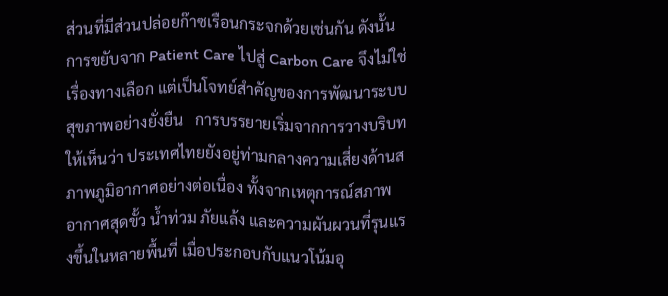ส่วนที่มีส่วนปล่อยก๊าซเรือนกระจกด้วยเช่นกัน ดังนั้น การขยับจาก Patient Care ไปสู่ Carbon Care จึงไม่ใช่เรื่องทางเลือก แต่เป็นโจทย์สำคัญของการพัฒนาระบบสุขภาพอย่างยั่งยืน   การบรรยายเริ่มจากการวางบริบทให้เห็นว่า ประเทศไทยยังอยู่ท่ามกลางความเสี่ยงด้านสภาพภูมิอากาศอย่างต่อเนื่อง ทั้งจากเหตุการณ์สภาพอากาศสุดขั้ว น้ำท่วม ภัยแล้ง และความผันผวนที่รุนแรงขึ้นในหลายพื้นที่ เมื่อประกอบกับแนวโน้มอุ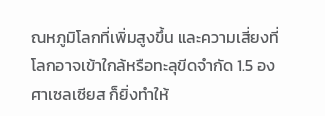ณหภูมิโลกที่เพิ่มสูงขึ้น และความเสี่ยงที่โลกอาจเข้าใกล้หรือทะลุขีดจำกัด 1.5 องศาเซลเซียส ก็ยิ่งทำให้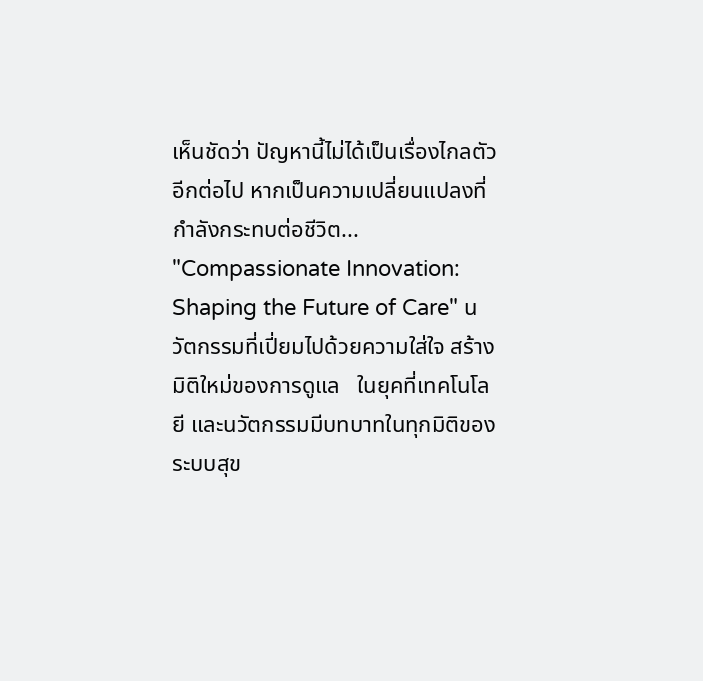เห็นชัดว่า ปัญหานี้ไม่ได้เป็นเรื่องไกลตัวอีกต่อไป หากเป็นความเปลี่ยนแปลงที่กำลังกระทบต่อชีวิต...
"Compassionate Innovation: Shaping the Future of Care" นวัตกรรมที่เปี่ยมไปด้วยความใส่ใจ สร้างมิติใหม่ของการดูแล   ในยุคที่เทคโนโลยี และนวัตกรรมมีบทบาทในทุกมิติของระบบสุข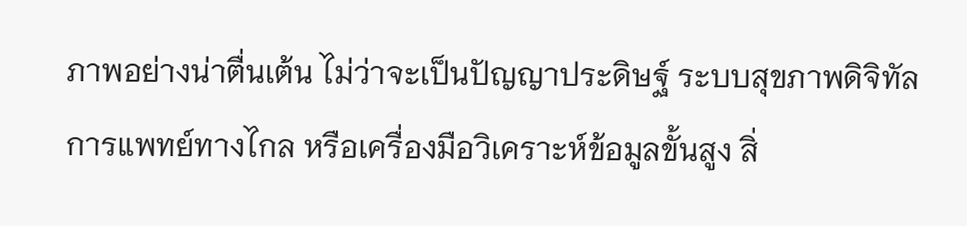ภาพอย่างน่าตื่นเต้น ไม่ว่าจะเป็นปัญญาประดิษฐ์ ระบบสุขภาพดิจิทัล การแพทย์ทางไกล หรือเครื่องมือวิเคราะห์ข้อมูลขั้นสูง สิ่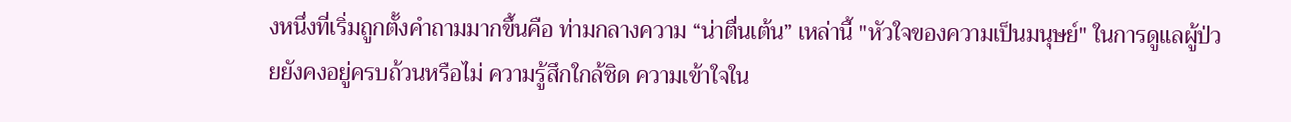งหนึ่งที่เริ่มถูกตั้งคำถามมากขึ้นคือ ท่ามกลางความ “น่าตื่นเต้น” เหล่านี้ "หัวใจของความเป็นมนุษย์" ในการดูแลผู้ป่วยยังคงอยู่ครบถ้วนหรือไม่ ความรู้สึกใกล้ชิด ความเข้าใจใน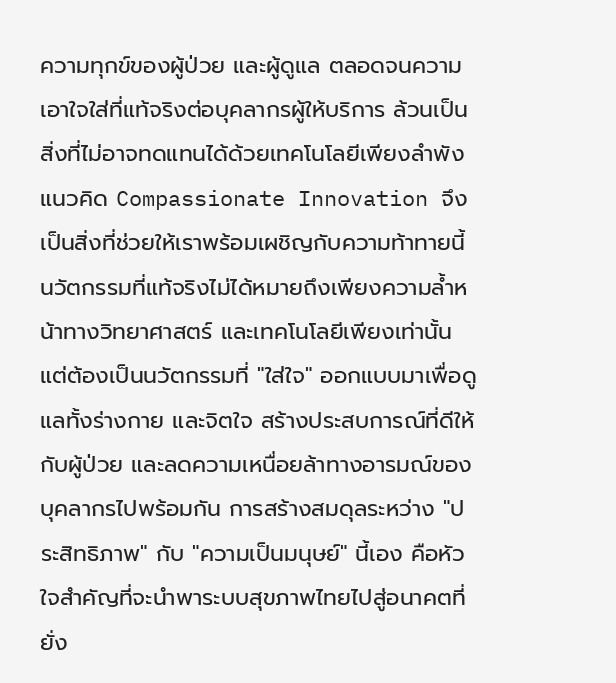ความทุกข์ของผู้ป่วย และผู้ดูแล ตลอดจนความเอาใจใส่ที่แท้จริงต่อบุคลากรผู้ให้บริการ ล้วนเป็นสิ่งที่ไม่อาจทดแทนได้ด้วยเทคโนโลยีเพียงลำพัง   แนวคิด Compassionate Innovation จึงเป็นสิ่งที่ช่วยให้เราพร้อมเผชิญกับความท้าทายนี้ นวัตกรรมที่แท้จริงไม่ได้หมายถึงเพียงความล้ำหน้าทางวิทยาศาสตร์ และเทคโนโลยีเพียงเท่านั้น แต่ต้องเป็นนวัตกรรมที่ "ใส่ใจ" ออกแบบมาเพื่อดูแลทั้งร่างกาย และจิตใจ สร้างประสบการณ์ที่ดีให้กับผู้ป่วย และลดความเหนื่อยล้าทางอารมณ์ของบุคลากรไปพร้อมกัน การสร้างสมดุลระหว่าง "ประสิทธิภาพ" กับ "ความเป็นมนุษย์" นี้เอง คือหัวใจสำคัญที่จะนำพาระบบสุขภาพไทยไปสู่อนาคตที่ยั่ง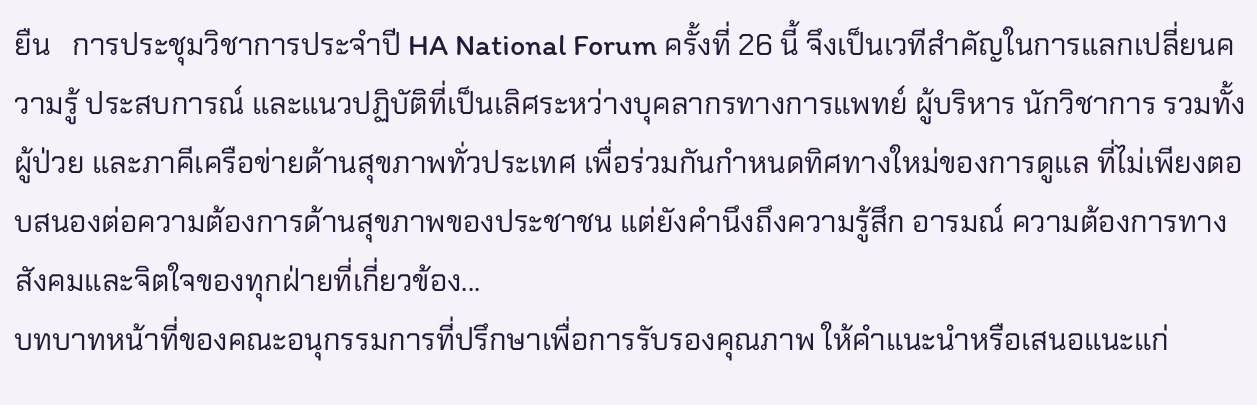ยืน   การประชุมวิชาการประจำปี HA National Forum ครั้งที่ 26 นี้ จึงเป็นเวทีสำคัญในการแลกเปลี่ยนความรู้ ประสบการณ์ และแนวปฏิบัติที่เป็นเลิศระหว่างบุคลากรทางการแพทย์ ผู้บริหาร นักวิชาการ รวมทั้งผู้ป่วย และภาคีเครือข่ายด้านสุขภาพทั่วประเทศ เพื่อร่วมกันกำหนดทิศทางใหม่ของการดูแล ที่ไม่เพียงตอบสนองต่อความต้องการด้านสุขภาพของประชาชน แต่ยังคำนึงถึงความรู้สึก อารมณ์ ความต้องการทางสังคมและจิตใจของทุกฝ่ายที่เกี่ยวข้อง...
บทบาทหน้าที่ของคณะอนุกรรมการที่ปรึกษาเพื่อการรับรองคุณภาพ ให้คำแนะนำหรือเสนอแนะแก่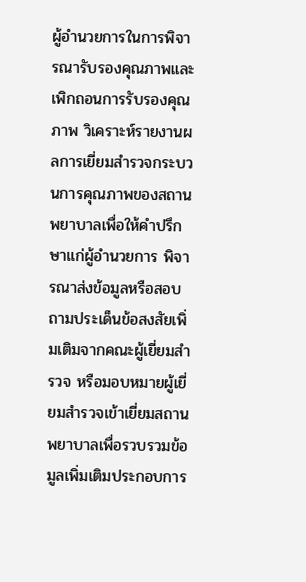ผู้อำนวยการในการพิจารณารับรองคุณภาพและเพิกถอนการรับรองคุณภาพ วิเคราะห์รายงานผลการเยี่ยมสำรวจกระบวนการคุณภาพของสถานพยาบาลเพื่อให้คำปรึกษาแก่ผู้อำนวยการ พิจารณาส่งข้อมูลหรือสอบถามประเด็นข้อสงสัยเพิ่มเติมจากคณะผู้เยี่ยมสำรวจ หรือมอบหมายผู้เยี่ยมสำรวจเข้าเยี่ยมสถานพยาบาลเพื่อรวบรวมข้อมูลเพิ่มเติมประกอบการ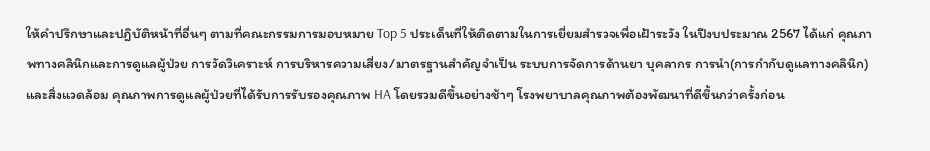ให้คำปรึกษาและปฎิบัติหน้าที่อื่นๆ ตามที่คณะกรรมการมอบหมาย Top 5 ประเด็นที่ให้ติดตามในการเยี่ยมสำรวจเพื่อเฝ้าระวัง ในปีงบประมาณ 2567 ได้แก่ คุณภาพทางคลินิกและการดูแลผู้ป่วย การวัดวิเคราะห์ การบริหารความเสี่ยง/มาตรฐานสำคัญจำเป็น ระบบการจัดการด้านยา บุคลากร การนำ(การกำกับดูแลทางคลินิก) และสิ่งแวดล้อม คุณภาพการดูแลผู้ป่วยที่ได้รับการรับรองคุณภาพ HA โดยรวมดีขึ้นอย่างช้าๆ โรงพยาบาลคุณภาพต้องพัฒนาที่ดีขึ้นกว่าครั้งก่อน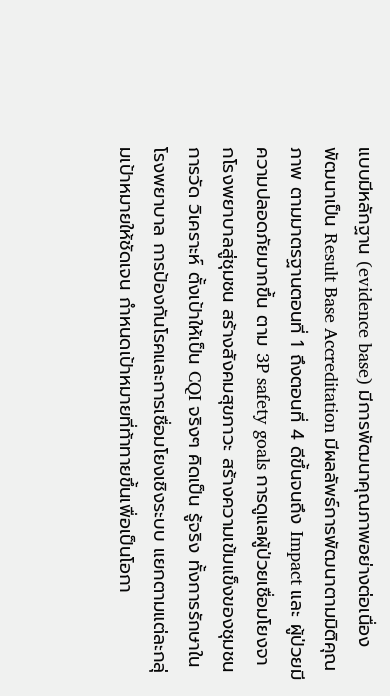แบบมีหลักฐาน (evidence base) มีการพัฒนาคุณภาพอย่างต่อเนื่อง พัฒนาเป็น Result Base Accreditation มีผลลัพธ์การพัฒนาตามมิติคุณภาพ ตามมาตรฐานตอนที่ 1 ถึงตอนที่ 4 ดีขึ้นจนถึง Impact และ ผู้ป่วยมีความปลอดภัยมากขึ้น ตาม 3P safety goals การดูแลผู้ป่วยเชื่อมโยงจากโรงพยาบาลสู่ชุมชน สร้างสังคมสุขภาวะ สร้างความเข้มแข็งของชุมชน การวัด วิเคราะห์ ตั้งเป้าให้เป็น CQI จริงๆ คิดเป็น รู้จริง ทั้งการรักษาในโรงพยาบาล การป้องกันโรคและการเชื่อมโยงเชิงระบบ แยกตามแต่ละกลุ่มเป้าหมายให้ชัดเจน กำหนดเป้าหมายที่ท้าทายขึ้นเพื่อเป็นโอกา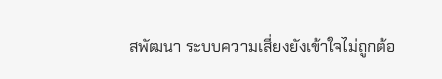สพัฒนา ระบบความเสี่ยงยังเข้าใจไม่ถูกต้อ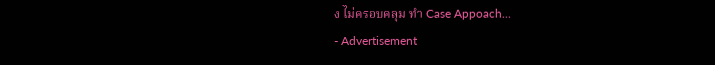ง ไม่ครอบคลุม ทำ Case Appoach...
- Advertisement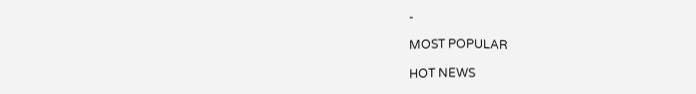-

MOST POPULAR

HOT NEWS